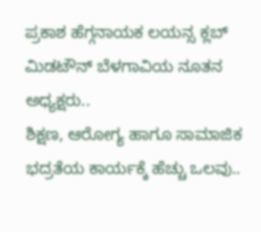ಪ್ರಕಾಶ ಹೆಗ್ಗನಾಯಕ ಲಯನ್ಸ ಕ್ಲಬ್ ಮಿಡಟೌನ್ ಬೆಳಗಾವಿಯ ನೂತನ ಅಧ್ಯಕ್ಷರು..
ಶಿಕ್ಷಣ, ಆರೋಗ್ಯ ಹಾಗೂ ಸಾಮಾಜಿಕ ಭದ್ರತೆಯ ಕಾರ್ಯಕ್ಕೆ ಹೆಚ್ಚು ಒಲವು..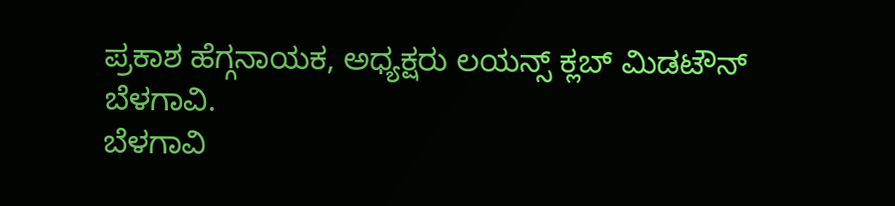ಪ್ರಕಾಶ ಹೆಗ್ಗನಾಯಕ, ಅಧ್ಯಕ್ಷರು ಲಯನ್ಸ್ ಕ್ಲಬ್ ಮಿಡಟೌನ್ ಬೆಳಗಾವಿ.
ಬೆಳಗಾವಿ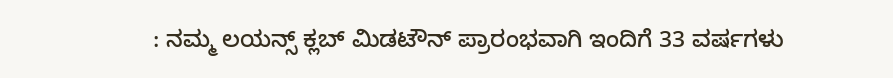: ನಮ್ಮ ಲಯನ್ಸ್ ಕ್ಲಬ್ ಮಿಡಟೌನ್ ಪ್ರಾರಂಭವಾಗಿ ಇಂದಿಗೆ 33 ವರ್ಷಗಳು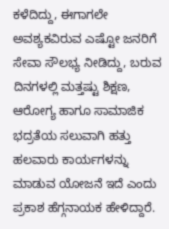ಕಳೆದಿದ್ದು, ಈಗಾಗಲೇ ಅವಶ್ಯಕವಿರುವ ಎಷ್ಟೋ ಜನರಿಗೆ ಸೇವಾ ಸೌಲಭ್ಯ ನೀಡಿದ್ದು, ಬರುವ ದಿನಗಳಲ್ಲಿ ಮತ್ತಷ್ಟು ಶಿಕ್ಷಣ, ಆರೋಗ್ಯ ಹಾಗೂ ಸಾಮಾಜಿಕ ಭದ್ರತೆಯ ಸಲುವಾಗಿ ಹತ್ತು ಹಲವಾರು ಕಾರ್ಯಗಳನ್ನು ಮಾಡುವ ಯೋಜನೆ ಇದೆ ಎಂದು ಪ್ರಕಾಶ ಹೆಗ್ಗನಾಯಕ ಹೇಳಿದ್ದಾರೆ.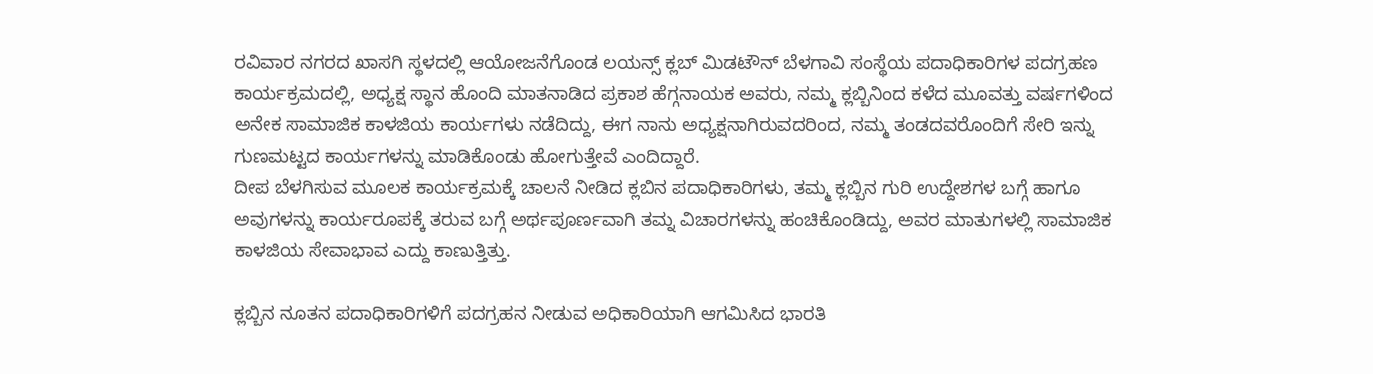ರವಿವಾರ ನಗರದ ಖಾಸಗಿ ಸ್ಥಳದಲ್ಲಿ ಆಯೋಜನೆಗೊಂಡ ಲಯನ್ಸ್ ಕ್ಲಬ್ ಮಿಡಟೌನ್ ಬೆಳಗಾವಿ ಸಂಸ್ಥೆಯ ಪದಾಧಿಕಾರಿಗಳ ಪದಗ್ರಹಣ ಕಾರ್ಯಕ್ರಮದಲ್ಲಿ, ಅಧ್ಯಕ್ಷ ಸ್ಥಾನ ಹೊಂದಿ ಮಾತನಾಡಿದ ಪ್ರಕಾಶ ಹೆಗ್ಗನಾಯಕ ಅವರು, ನಮ್ಮ ಕ್ಲಬ್ಬಿನಿಂದ ಕಳೆದ ಮೂವತ್ತು ವರ್ಷಗಳಿಂದ ಅನೇಕ ಸಾಮಾಜಿಕ ಕಾಳಜಿಯ ಕಾರ್ಯಗಳು ನಡೆದಿದ್ದು, ಈಗ ನಾನು ಅಧ್ಯಕ್ಷನಾಗಿರುವದರಿಂದ, ನಮ್ಮ ತಂಡದವರೊಂದಿಗೆ ಸೇರಿ ಇನ್ನು ಗುಣಮಟ್ಟದ ಕಾರ್ಯಗಳನ್ನು ಮಾಡಿಕೊಂಡು ಹೋಗುತ್ತೇವೆ ಎಂದಿದ್ದಾರೆ.
ದೀಪ ಬೆಳಗಿಸುವ ಮೂಲಕ ಕಾರ್ಯಕ್ರಮಕ್ಕೆ ಚಾಲನೆ ನೀಡಿದ ಕ್ಲಬಿನ ಪದಾಧಿಕಾರಿಗಳು, ತಮ್ಮ ಕ್ಲಬ್ಬಿನ ಗುರಿ ಉದ್ದೇಶಗಳ ಬಗ್ಗೆ ಹಾಗೂ ಅವುಗಳನ್ನು ಕಾರ್ಯರೂಪಕ್ಕೆ ತರುವ ಬಗ್ಗೆ ಅರ್ಥಪೂರ್ಣವಾಗಿ ತಮ್ನ ವಿಚಾರಗಳನ್ನು ಹಂಚಿಕೊಂಡಿದ್ದು, ಅವರ ಮಾತುಗಳಲ್ಲಿ ಸಾಮಾಜಿಕ ಕಾಳಜಿಯ ಸೇವಾಭಾವ ಎದ್ದು ಕಾಣುತ್ತಿತ್ತು.

ಕ್ಲಬ್ಬಿನ ನೂತನ ಪದಾಧಿಕಾರಿಗಳಿಗೆ ಪದಗ್ರಹನ ನೀಡುವ ಅಧಿಕಾರಿಯಾಗಿ ಆಗಮಿಸಿದ ಭಾರತಿ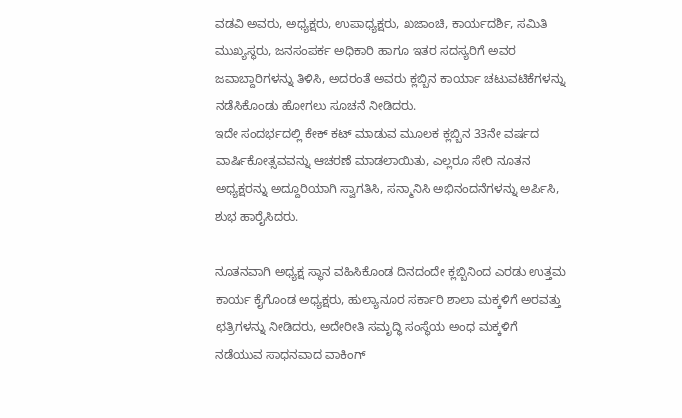ವಡವಿ ಅವರು, ಅಧ್ಯಕ್ಷರು, ಉಪಾಧ್ಯಕ್ಷರು, ಖಜಾಂಚಿ, ಕಾರ್ಯದರ್ಶಿ, ಸಮಿತಿ ಮುಖ್ಯಸ್ಥರು, ಜನಸಂಪರ್ಕ ಅಧಿಕಾರಿ ಹಾಗೂ ಇತರ ಸದಸ್ಯರಿಗೆ ಅವರ ಜವಾಬ್ದಾರಿಗಳನ್ನು ತಿಳಿಸಿ, ಅದರಂತೆ ಅವರು ಕ್ಲಬ್ಬಿನ ಕಾರ್ಯಾ ಚಟುವಟಿಕೆಗಳನ್ನು ನಡೆಸಿಕೊಂಡು ಹೋಗಲು ಸೂಚನೆ ನೀಡಿದರು.
ಇದೇ ಸಂದರ್ಭದಲ್ಲಿ ಕೇಕ್ ಕಟ್ ಮಾಡುವ ಮೂಲಕ ಕ್ಲಬ್ಬಿನ 33ನೇ ವರ್ಷದ ವಾರ್ಷಿಕೋತ್ಸವವನ್ನು ಆಚರಣೆ ಮಾಡಲಾಯಿತು, ಎಲ್ಲರೂ ಸೇರಿ ನೂತನ ಅಧ್ಯಕ್ಷರನ್ನು ಅದ್ದೂರಿಯಾಗಿ ಸ್ವಾಗತಿಸಿ, ಸನ್ಮಾನಿಸಿ ಅಭಿನಂದನೆಗಳನ್ನು ಅರ್ಪಿಸಿ, ಶುಭ ಹಾರೈಸಿದರು.

ನೂತನವಾಗಿ ಅಧ್ಯಕ್ಷ ಸ್ಥಾನ ವಹಿಸಿಕೊಂಡ ದಿನದಂದೇ ಕ್ಲಬ್ಬಿನಿಂದ ಎರಡು ಉತ್ತಮ ಕಾರ್ಯ ಕೈಗೊಂಡ ಅಧ್ಯಕ್ಷರು, ಹುಲ್ಯಾನೂರ ಸರ್ಕಾರಿ ಶಾಲಾ ಮಕ್ಕಳಿಗೆ ಅರವತ್ತು ಛತ್ರಿಗಳನ್ನು ನೀಡಿದರು, ಅದೇರೀತಿ ಸಮೃದ್ಧಿ ಸಂಸ್ಥೆಯ ಅಂಧ ಮಕ್ಕಳಿಗೆ ನಡೆಯುವ ಸಾಧನವಾದ ವಾಕಿಂಗ್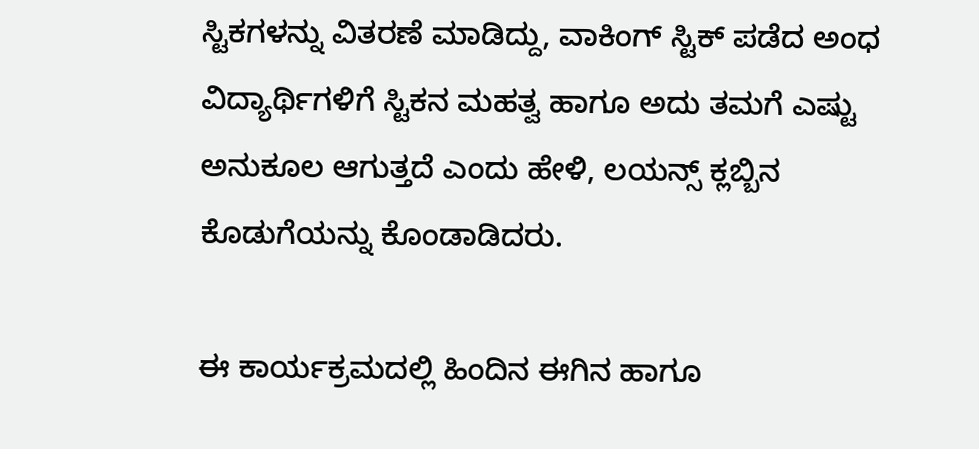ಸ್ಟಿಕಗಳನ್ನು ವಿತರಣೆ ಮಾಡಿದ್ದು, ವಾಕಿಂಗ್ ಸ್ಟಿಕ್ ಪಡೆದ ಅಂಧ ವಿದ್ಯಾರ್ಥಿಗಳಿಗೆ ಸ್ಟಿಕನ ಮಹತ್ವ ಹಾಗೂ ಅದು ತಮಗೆ ಎಷ್ಟು ಅನುಕೂಲ ಆಗುತ್ತದೆ ಎಂದು ಹೇಳಿ, ಲಯನ್ಸ್ ಕ್ಲಬ್ಬಿನ ಕೊಡುಗೆಯನ್ನು ಕೊಂಡಾಡಿದರು.

ಈ ಕಾರ್ಯಕ್ರಮದಲ್ಲಿ ಹಿಂದಿನ ಈಗಿನ ಹಾಗೂ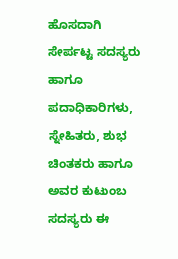ಹೊಸದಾಗಿ ಸೇರ್ಪಟ್ಟ ಸದಸ್ಯರು ಹಾಗೂ ಪದಾಧಿಕಾರಿಗಳು, ಸ್ನೇಹಿತರು, ಶುಭ ಚಿಂತಕರು ಹಾಗೂ ಅವರ ಕುಟುಂಬ ಸದಸ್ಯರು ಈ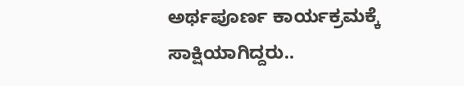ಅರ್ಥಪೂರ್ಣ ಕಾರ್ಯಕ್ರಮಕ್ಕೆ ಸಾಕ್ಷಿಯಾಗಿದ್ದರು..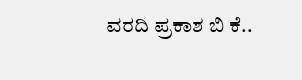ವರದಿ ಪ್ರಕಾಶ ಬಿ ಕೆ..